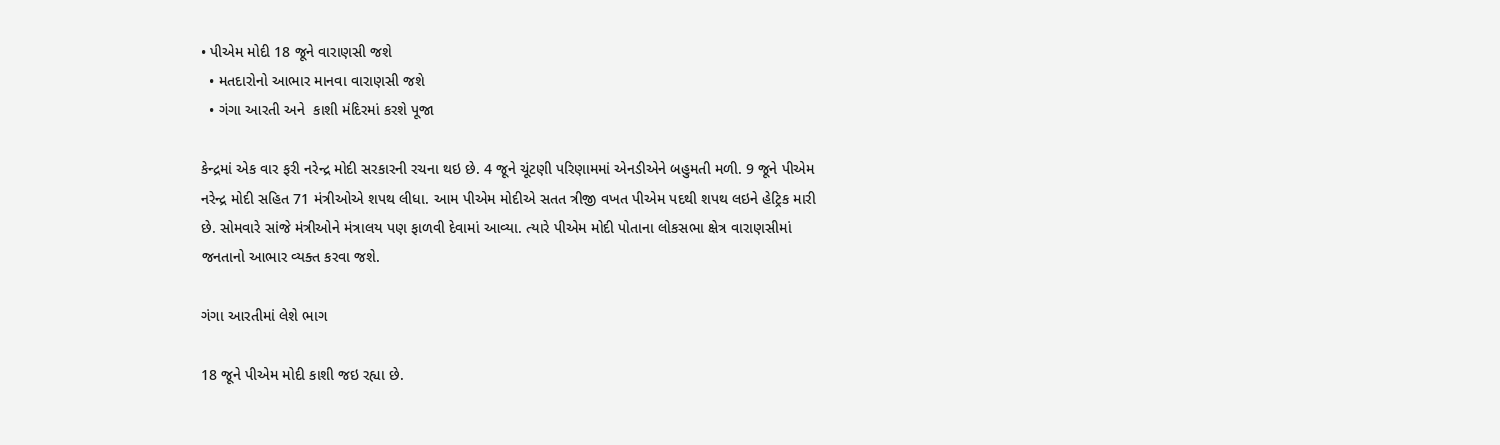• પીએમ મોદી 18 જૂને વારાણસી જશે
  • મતદારોનો આભાર માનવા વારાણસી જશે
  • ગંગા આરતી અને  કાશી મંદિરમાં કરશે પૂજા

કેન્દ્રમાં એક વાર ફરી નરેન્દ્ર મોદી સરકારની રચના થઇ છે. 4 જૂને ચૂંટણી પરિણામમાં એનડીએને બહુમતી મળી. 9 જૂને પીએમ નરેન્દ્ર મોદી સહિત 71 મંત્રીઓએ શપથ લીધા. આમ પીએમ મોદીએ સતત ત્રીજી વખત પીએમ પદથી શપથ લઇને હેટ્રિક મારી છે. સોમવારે સાંજે મંત્રીઓને મંત્રાલય પણ ફાળવી દેવામાં આવ્યા. ત્યારે પીએમ મોદી પોતાના લોકસભા ક્ષેત્ર વારાણસીમાં જનતાનો આભાર વ્યક્ત કરવા જશે.

ગંગા આરતીમાં લેશે ભાગ

18 જૂને પીએમ મોદી કાશી જઇ રહ્યા છે.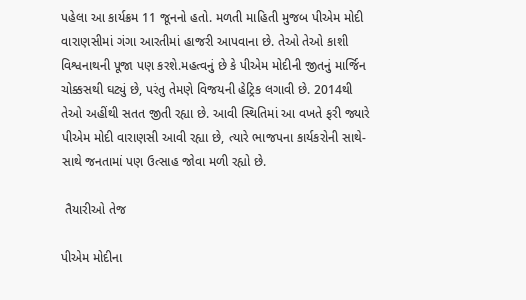પહેલા આ કાર્યક્રમ 11 જૂનનો હતો. મળતી માહિતી મુજબ પીએમ મોદી વારાણસીમાં ગંગા આરતીમાં હાજરી આપવાના છે. તેઓ તેઓ કાશી વિશ્વનાથની પૂજા પણ કરશે.મહત્વનું છે કે પીએમ મોદીની જીતનું માર્જિન ચોક્કસથી ઘટ્યું છે, પરંતુ તેમણે વિજયની હેટ્રિક લગાવી છે. 2014થી તેઓ અહીંથી સતત જીતી રહ્યા છે. આવી સ્થિતિમાં આ વખતે ફરી જ્યારે પીએમ મોદી વારાણસી આવી રહ્યા છે, ત્યારે ભાજપના કાર્યકરોની સાથે-સાથે જનતામાં પણ ઉત્સાહ જોવા મળી રહ્યો છે.

 તૈયારીઓ તેજ

પીએમ મોદીના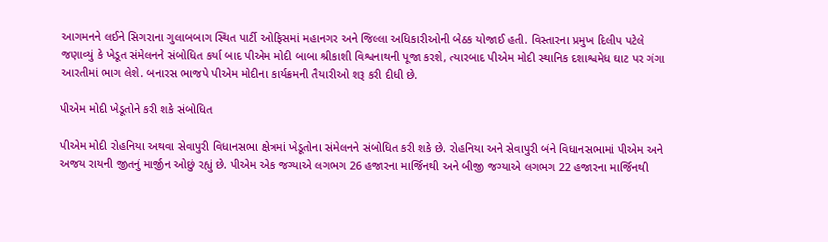આગમનને લઈને સિગરાના ગુલાબબાગ સ્થિત પાર્ટી ઓફિસમાં મહાનગર અને જિલ્લા અધિકારીઓની બેઠક યોજાઈ હતી. વિસ્તારના પ્રમુખ દિલીપ પટેલે જણાવ્યું કે ખેડૂત સંમેલનને સંબોધિત કર્યા બાદ પીએમ મોદી બાબા શ્રીકાશી વિશ્વનાથની પૂજા કરશે, ત્યારબાદ પીએમ મોદી સ્થાનિક દશાશ્વમેધ ઘાટ પર ગંગા આરતીમાં ભાગ લેશે. બનારસ ભાજપે પીએમ મોદીના કાર્યક્રમની તૈયારીઓ શરૂ કરી દીધી છે.

પીએમ મોદી ખેડૂતોને કરી શકે સંબોધિત

પીએમ મોદી રોહનિયા અથવા સેવાપુરી વિધાનસભા ક્ષેત્રમાં ખેડૂતોના સંમેલનને સંબોધિત કરી શકે છે. રોહનિયા અને સેવાપુરી બંને વિધાનસભામાં પીએમ અને અજય રાયની જીતનું માર્જીન ઓછું રહ્યું છે. પીએમ એક જગ્યાએ લગભગ 26 હજારના માર્જિનથી અને બીજી જગ્યાએ લગભગ 22 હજારના માર્જિનથી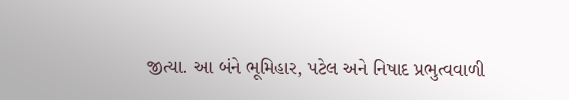જીત્યા. આ બંને ભૂમિહાર, પટેલ અને નિષાદ પ્રભુત્વવાળી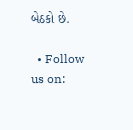બેઠકો છે.

  • Follow us on: